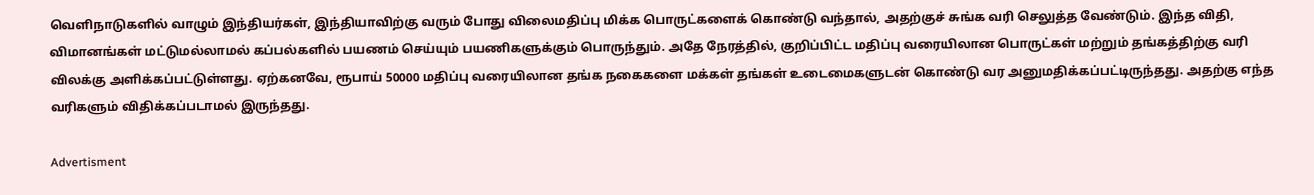வெளிநாடுகளில் வாழும் இந்தியர்கள், இந்தியாவிற்கு வரும் போது விலைமதிப்பு மிக்க பொருட்களைக் கொண்டு வந்தால், அதற்குச் சுங்க வரி செலுத்த வேண்டும். இந்த விதி, விமானங்கள் மட்டுமல்லாமல் கப்பல்களில் பயணம் செய்யும் பயணிகளுக்கும் பொருந்தும். அதே நேரத்தில், குறிப்பிட்ட மதிப்பு வரையிலான பொருட்கள் மற்றும் தங்கத்திற்கு வரி விலக்கு அளிக்கப்பட்டுள்ளது. ஏற்கனவே, ரூபாய் 50000 மதிப்பு வரையிலான தங்க நகைகளை மக்கள் தங்கள் உடைமைகளுடன் கொண்டு வர அனுமதிக்கப்பட்டிருந்தது. அதற்கு எந்த வரிகளும் விதிக்கப்படாமல் இருந்தது.

Advertisment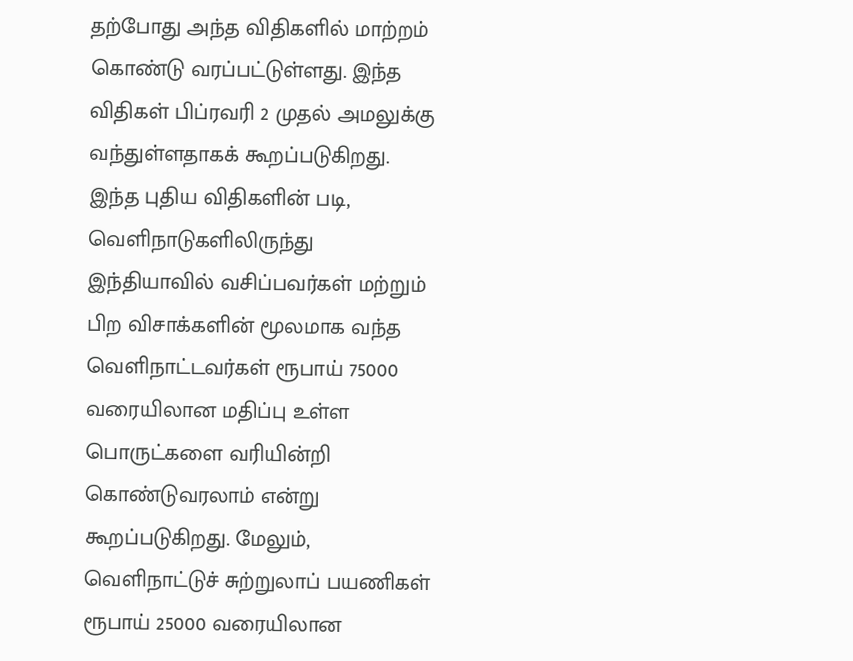தற்போது அந்த விதிகளில் மாற்றம் கொண்டு வரப்பட்டுள்ளது. இந்த விதிகள் பிப்ரவரி 2 முதல் அமலுக்கு வந்துள்ளதாகக் கூறப்படுகிறது. இந்த புதிய விதிகளின் படி, வெளிநாடுகளிலிருந்து இந்தியாவில் வசிப்பவர்கள் மற்றும் பிற விசாக்களின் மூலமாக வந்த வெளிநாட்டவர்கள் ரூபாய் 75000 வரையிலான மதிப்பு உள்ள பொருட்களை வரியின்றி கொண்டுவரலாம் என்று கூறப்படுகிறது. மேலும், வெளிநாட்டுச் சுற்றுலாப் பயணிகள் ரூபாய் 25000 வரையிலான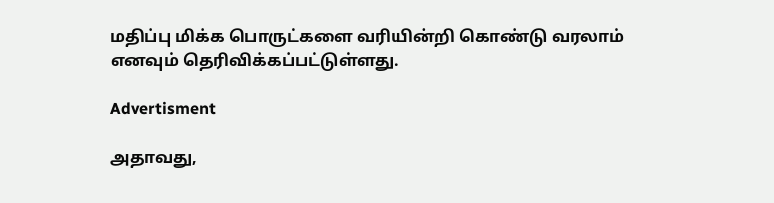மதிப்பு மிக்க பொருட்களை வரியின்றி கொண்டு வரலாம் எனவும் தெரிவிக்கப்பட்டுள்ளது.

Advertisment

அதாவது,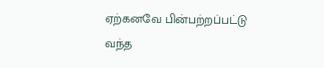ஏற்கனவே பின்பற்றப்பட்டு வந்த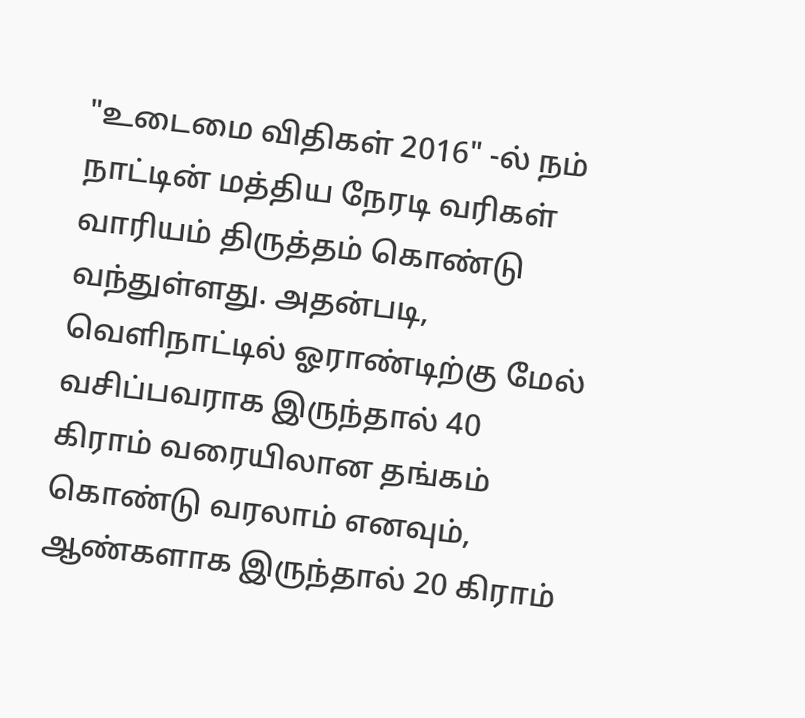"உடைமை விதிகள் 2016" -ல் நம் நாட்டின் மத்திய நேரடி வரிகள் வாரியம் திருத்தம் கொண்டு வந்துள்ளது. அதன்படி, வெளிநாட்டில் ஓராண்டிற்கு மேல் வசிப்பவராக இருந்தால் 40 கிராம் வரையிலான தங்கம் கொண்டு வரலாம் எனவும், ஆண்களாக இருந்தால் 20 கிராம்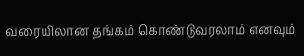வரையிலான தங்கம் கொண்டுவரலாம் எனவும்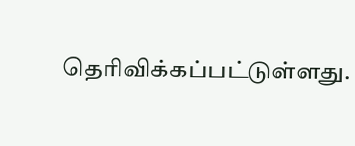தெரிவிக்கப்பட்டுள்ளது.